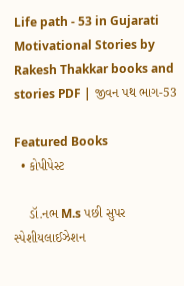Life path - 53 in Gujarati Motivational Stories by Rakesh Thakkar books and stories PDF | જીવન પથ ભાગ-53

Featured Books
  • કોપીપેસ્ટ

    ડૉ.નભ M.s પછી સુપર સ્પેશીયલાઈઝેશન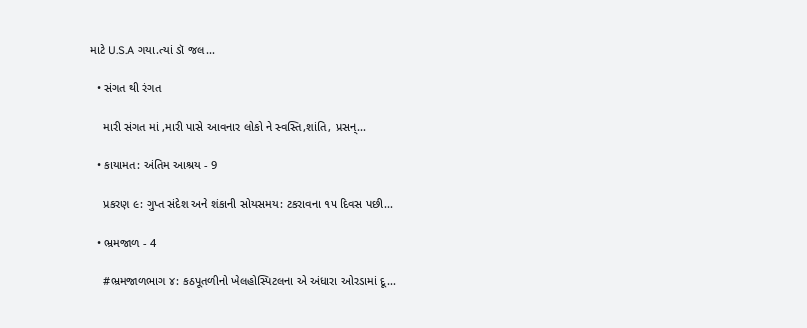માટે U.S.A ગયા.ત્યાં ડૉ જલ...

  • સંગત થી રંગત

    મારી સંગત માં ,મારી પાસે આવનાર લોકો ને સ્વસ્તિ,શાંતિ, પ્રસન્...

  • કાયામત: અંતિમ આશ્રય - 9

    પ્રકરણ ૯: ગુપ્ત સંદેશ અને શંકાની સોયસમય: ટકરાવના ૧૫ દિવસ પછી...

  • ભ્રમજાળ - 4

    #ભ્રમજાળભાગ ૪: કઠપૂતળીનો ખેલહોસ્પિટલના એ અંધારા ઓરડામાં દૂ...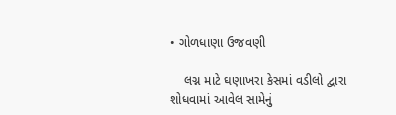• ગોળધાણા ઉજવણી

    લગ્ન માટે ઘણાખરા કેસમાં વડીલો દ્વારા શોધવામાં આવેલ સામેનું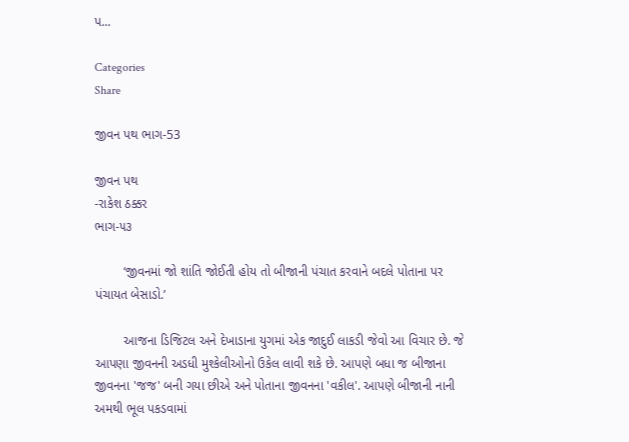પ...

Categories
Share

જીવન પથ ભાગ-53

જીવન પથ
-રાકેશ ઠક્કર
ભાગ-૫૩

        ‘જીવનમાં જો શાંતિ જોઈતી હોય તો બીજાની પંચાત કરવાને બદલે પોતાના પર પંચાયત બેસાડો.’

        આજના ડિજિટલ અને દેખાડાના યુગમાં એક જાદુઈ લાકડી જેવો આ વિચાર છે. જે આપણા જીવનની અડધી મુશ્કેલીઓનો ઉકેલ લાવી શકે છે. આપણે બધા જ બીજાના જીવનના 'જજ' બની ગયા છીએ અને પોતાના જીવનના 'વકીલ'. આપણે બીજાની નાની અમથી ભૂલ પકડવામાં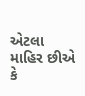એટલા માહિર છીએ કે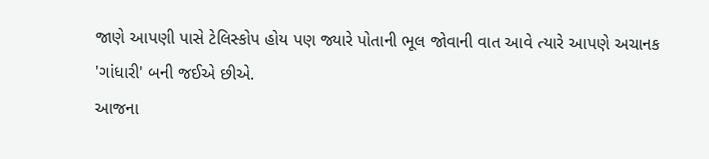જાણે આપણી પાસે ટેલિસ્કોપ હોય પણ જ્યારે પોતાની ભૂલ જોવાની વાત આવે ત્યારે આપણે અચાનક 'ગાંધારી' બની જઈએ છીએ.
આજના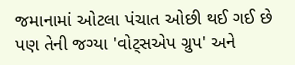જમાનામાં ઓટલા પંચાત ઓછી થઈ ગઈ છે પણ તેની જગ્યા 'વોટ્સએપ ગ્રુપ' અને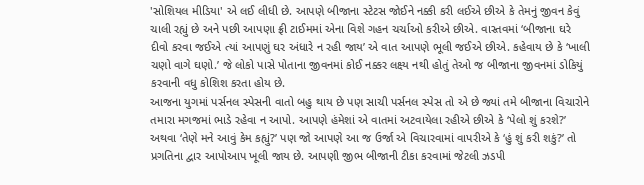'સોશિયલ મીડિયા' એ લઈ લીધી છે. આપણે બીજાના સ્ટેટસ જોઈને નક્કી કરી લઈએ છીએ કે તેમનું જીવન કેવું ચાલી રહ્યું છે અને પછી આપણા ફ્રી ટાઈમમાં એના વિશે ગહન ચર્ચાઓ કરીએ છીએ. વાસ્તવમાં ‘બીજાના ઘરે દીવો કરવા જઈએ ત્યાં આપણું ઘર અંધારે ન રહી જાય’ એ વાત આપણે ભૂલી જઈએ છીએ. કહેવાય છે કે ‘ખાલી ચણો વાગે ઘણો.’ જે લોકો પાસે પોતાના જીવનમાં કોઈ નક્કર લક્ષ્ય નથી હોતું તેઓ જ બીજાના જીવનમાં ડોકિયું કરવાની વધુ કોશિશ કરતા હોય છે.
આજના યુગમાં પર્સનલ સ્પેસની વાતો બહુ થાય છે પણ સાચી પર્સનલ સ્પેસ તો એ છે જ્યાં તમે બીજાના વિચારોને તમારા મગજમાં ભાડે રહેવા ન આપો. આપણે હંમેશાં એ વાતમાં અટવાયેલા રહીએ છીએ કે ‘પેલો શું કરશે?’ અથવા ‘તેણે મને આવું કેમ કહ્યું?’ પણ જો આપણે આ જ ઉર્જા એ વિચારવામાં વાપરીએ કે ‘હું શું કરી શકું?’ તો પ્રગતિના દ્વાર આપોઆપ ખૂલી જાય છે. આપણી જીભ બીજાની ટીકા કરવામાં જેટલી ઝડપી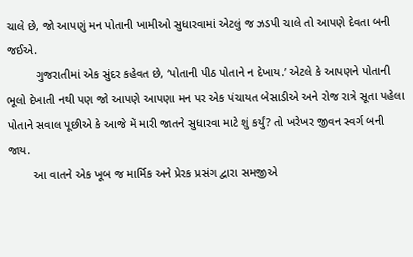ચાલે છે, જો આપણું મન પોતાની ખામીઓ સુધારવામાં એટલું જ ઝડપી ચાલે તો આપણે દેવતા બની જઈએ.
         ગુજરાતીમાં એક સુંદર કહેવત છે, ‘પોતાની પીઠ પોતાને ન દેખાય.’ એટલે કે આપણને પોતાની ભૂલો દેખાતી નથી પણ જો આપણે આપણા મન પર એક પંચાયત બેસાડીએ અને રોજ રાત્રે સૂતા પહેલા પોતાને સવાલ પૂછીએ કે આજે મેં મારી જાતને સુધારવા માટે શું કર્યું? તો ખરેખર જીવન સ્વર્ગ બની જાય.
        આ વાતને એક ખૂબ જ માર્મિક અને પ્રેરક પ્રસંગ દ્વારા સમજીએ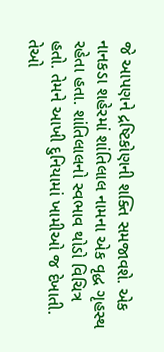જે આપણને દ્રષ્ટિકોણની શક્તિ સમજાવશે. એક નાનકડા શહેરમાં શાંતિલાલ નામના એક વૃદ્ધ ગૃહસ્થ રહેતા હતા. શાંતિલાલનો સ્વભાવ થોડો વિચિત્ર હતો. તેમને આખી દુનિયામાં ખામીઓ જ દેખાતી. તેઓ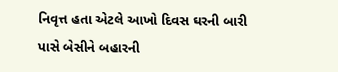નિવૃત્ત હતા એટલે આખો દિવસ ઘરની બારી પાસે બેસીને બહારની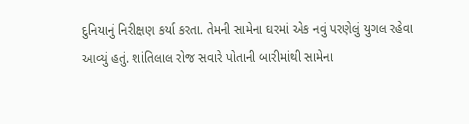દુનિયાનું નિરીક્ષણ કર્યા કરતા. તેમની સામેના ઘરમાં એક નવું પરણેલું યુગલ રહેવા આવ્યું હતું. શાંતિલાલ રોજ સવારે પોતાની બારીમાંથી સામેના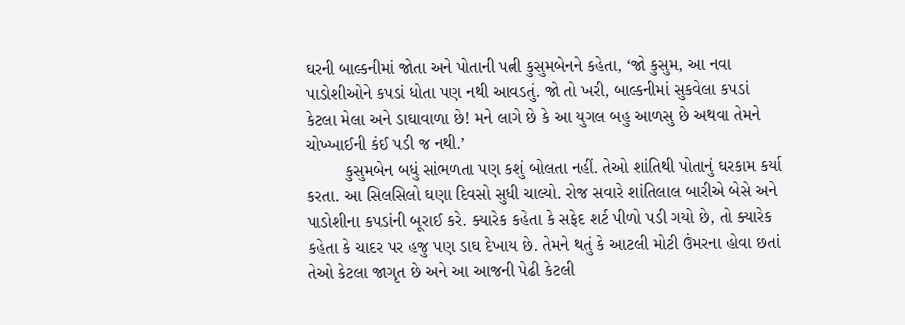ઘરની બાલ્કનીમાં જોતા અને પોતાની પત્ની કુસુમબેનને કહેતા, ‘જો કુસુમ, આ નવા પાડોશીઓને કપડાં ધોતા પણ નથી આવડતું. જો તો ખરી, બાલ્કનીમાં સુકવેલા કપડાં કેટલા મેલા અને ડાઘાવાળા છે! મને લાગે છે કે આ યુગલ બહુ આળસુ છે અથવા તેમને ચોખ્ખાઈની કંઈ પડી જ નથી.’
        કુસુમબેન બધું સાંભળતા પણ કશું બોલતા નહીં. તેઓ શાંતિથી પોતાનું ઘરકામ કર્યા કરતા. આ સિલસિલો ઘણા દિવસો સુધી ચાલ્યો. રોજ સવારે શાંતિલાલ બારીએ બેસે અને પાડોશીના કપડાંની બૂરાઈ કરે. ક્યારેક કહેતા કે સફેદ શર્ટ પીળો પડી ગયો છે, તો ક્યારેક કહેતા કે ચાદર પર હજુ પણ ડાઘ દેખાય છે. તેમને થતું કે આટલી મોટી ઉંમરના હોવા છતાં તેઓ કેટલા જાગૃત છે અને આ આજની પેઢી કેટલી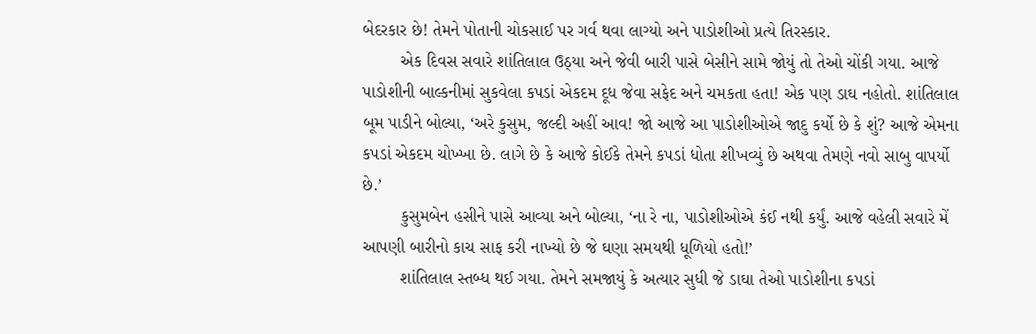બેદરકાર છે! તેમને પોતાની ચોકસાઈ પર ગર્વ થવા લાગ્યો અને પાડોશીઓ પ્રત્યે તિરસ્કાર.
        એક દિવસ સવારે શાંતિલાલ ઉઠ્યા અને જેવી બારી પાસે બેસીને સામે જોયું તો તેઓ ચોંકી ગયા. આજે પાડોશીની બાલ્કનીમાં સુકવેલા કપડાં એકદમ દૂધ જેવા સફેદ અને ચમકતા હતા! એક પણ ડાઘ નહોતો. શાંતિલાલ બૂમ પાડીને બોલ્યા, ‘અરે કુસુમ, જલ્દી અહીં આવ! જો આજે આ પાડોશીઓએ જાદુ કર્યો છે કે શું? આજે એમના કપડાં એકદમ ચોખ્ખા છે. લાગે છે કે આજે કોઈકે તેમને કપડાં ધોતા શીખવ્યું છે અથવા તેમણે નવો સાબુ વાપર્યો છે.’
        કુસુમબેન હસીને પાસે આવ્યા અને બોલ્યા, ‘ના રે ના, પાડોશીઓએ કંઈ નથી કર્યું. આજે વહેલી સવારે મેં આપણી બારીનો કાચ સાફ કરી નાખ્યો છે જે ઘણા સમયથી ધૂળિયો હતો!’
        શાંતિલાલ સ્તબ્ધ થઈ ગયા. તેમને સમજાયું કે અત્યાર સુધી જે ડાઘા તેઓ પાડોશીના કપડાં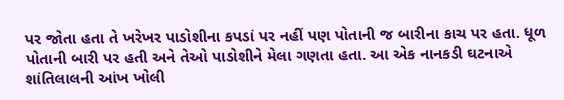પર જોતા હતા તે ખરેખર પાડોશીના કપડાં પર નહીં પણ પોતાની જ બારીના કાચ પર હતા. ધૂળ પોતાની બારી પર હતી અને તેઓ પાડોશીને મેલા ગણતા હતા. આ એક નાનકડી ઘટનાએ શાંતિલાલની આંખ ખોલી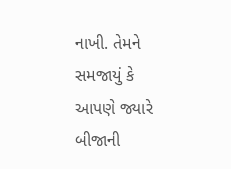નાખી. તેમને સમજાયું કે આપણે જ્યારે બીજાની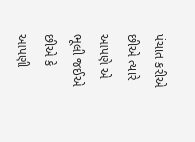પંચાત કરીએ છીએ ત્યારે આપણે એ ભૂલી જઈએ છીએ કે આપણી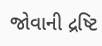જોવાની દ્રષ્ટિ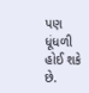પણ ધૂંધળી હોઈ શકે છે.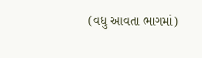(વધુ આવતા ભાગમાં)